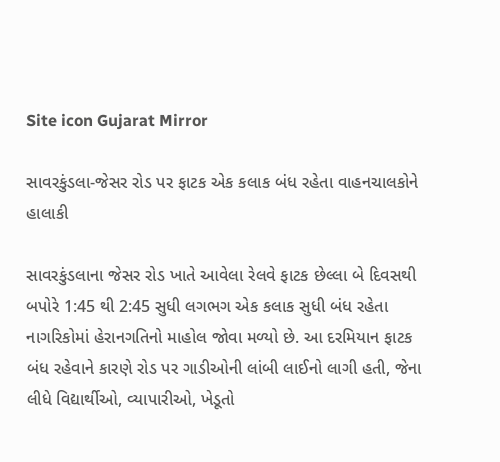Site icon Gujarat Mirror

સાવરકુંડલા-જેસર રોડ પર ફાટક એક કલાક બંધ રહેતા વાહનચાલકોને હાલાકી

સાવરકુંડલાના જેસર રોડ ખાતે આવેલા રેલવે ફાટક છેલ્લા બે દિવસથી બપોરે 1:45 થી 2:45 સુધી લગભગ એક કલાક સુધી બંધ રહેતા નાગરિકોમાં હેરાનગતિનો માહોલ જોવા મળ્યો છે. આ દરમિયાન ફાટક બંધ રહેવાને કારણે રોડ પર ગાડીઓની લાંબી લાઈનો લાગી હતી, જેના લીધે વિદ્યાર્થીઓ, વ્યાપારીઓ, ખેડૂતો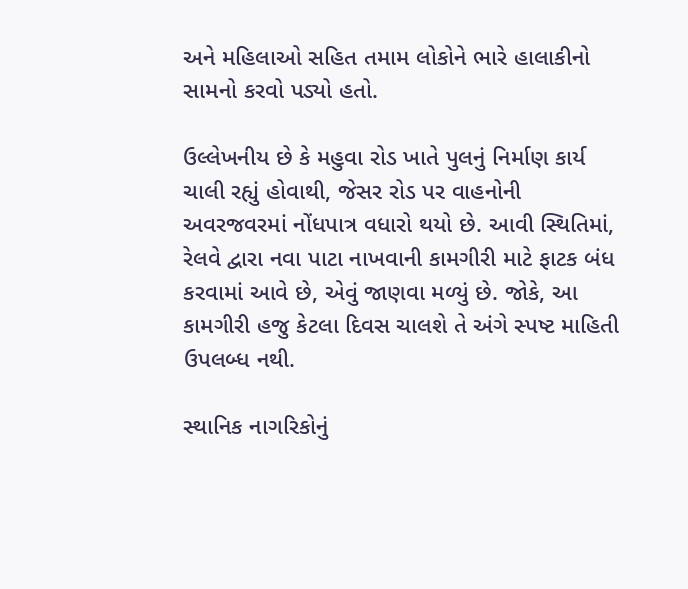અને મહિલાઓ સહિત તમામ લોકોને ભારે હાલાકીનો સામનો કરવો પડ્યો હતો.

ઉલ્લેખનીય છે કે મહુવા રોડ ખાતે પુલનું નિર્માણ કાર્ય ચાલી રહ્યું હોવાથી, જેસર રોડ પર વાહનોની અવરજવરમાં નોંધપાત્ર વધારો થયો છે. આવી સ્થિતિમાં, રેલવે દ્વારા નવા પાટા નાખવાની કામગીરી માટે ફાટક બંધ કરવામાં આવે છે, એવું જાણવા મળ્યું છે. જોકે, આ કામગીરી હજુ કેટલા દિવસ ચાલશે તે અંગે સ્પષ્ટ માહિતી ઉપલબ્ધ નથી.

સ્થાનિક નાગરિકોનું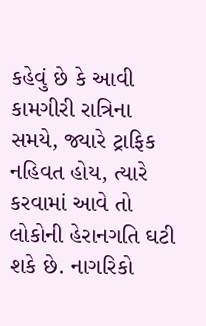કહેવું છે કે આવી કામગીરી રાત્રિના સમયે, જ્યારે ટ્રાફિક નહિવત હોય, ત્યારે કરવામાં આવે તો લોકોની હેરાનગતિ ઘટી શકે છે. નાગરિકો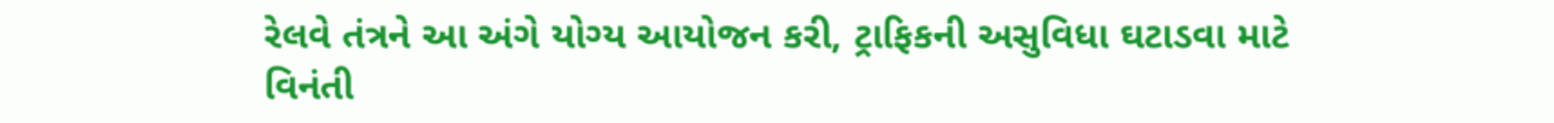રેલવે તંત્રને આ અંગે યોગ્ય આયોજન કરી, ટ્રાફિકની અસુવિધા ઘટાડવા માટે વિનંતી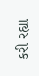કરી રહ્યા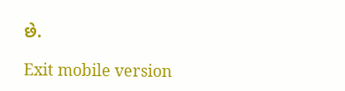છે.

Exit mobile version